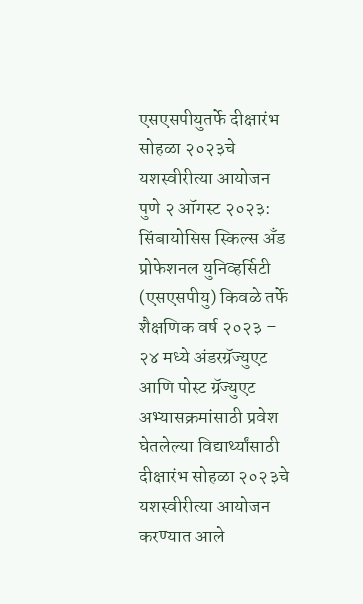एसएसपीयुतर्फे दीक्षारंभ सोहळा २०२३चे यशस्वीरीत्या आयोजन
पुणे २ ऑगस्ट २०२३: सिंबायोसिस स्किल्स अँड प्रोफेशनल युनिव्हर्सिटी (एसएसपीयु) किवळे तर्फे शैक्षणिक वर्ष २०२३ – २४ मध्ये अंडरग्रॅज्युएट आणि पोस्ट ग्रॅज्युएट अभ्यासक्रमांसाठी प्रवेश घेतलेल्या विद्यार्थ्यांसाठी दीक्षारंभ सोहळा २०२३चे यशस्वीरीत्या आयोजन करण्यात आले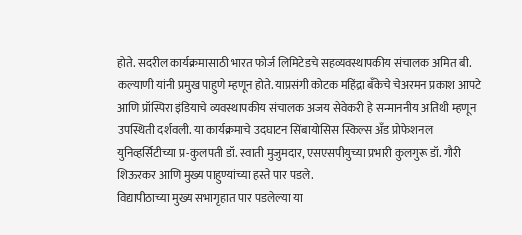होते. सदरील कार्यक्रमासाठी भारत फोर्ज लिमिटेडचे सहव्यवस्थापकीय संचालक अमित बी. कल्याणी यांनी प्रमुख पाहुणे म्हणून होते. याप्रसंगी कोटक महिंद्रा बँकेचे चेअरमन प्रकाश आपटे आणि प्रॉस्पिरा इंडियाचे व्यवस्थापकीय संचालक अजय सेवेकरी हे सन्माननीय अतिथी म्हणून उपस्थिती दर्शवली. या कार्यक्रमाचे उदघाटन सिंबायोसिस स्किल्स अँड प्रोफेशनल युनिव्हर्सिटीच्या प्र-कुलपती डॉ. स्वाती मुजुमदार, एसएसपीयुच्या प्रभारी कुलगुरू डॉ. गौरी शिऊरकर आणि मुख्य पाहुण्यांच्या हस्ते पार पडले.
विद्यापीठाच्या मुख्य सभागृहात पार पडलेल्या या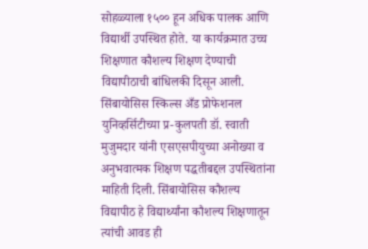सोहळ्याला १५०० हून अधिक पालक आणि विद्यार्थी उपस्थित होते. या कार्यक्रमात उच्च शिक्षणात कौशल्य शिक्षण देण्याची विद्यापीठाची बांधिलकी दिसून आली.
सिंबायोसिस स्किल्स अँड प्रोफेशनल युनिव्हर्सिटीच्या प्र-कुलपती डॉ. स्वाती मुजुमदार यांनी एसएसपीयुच्या अनोख्या व अनुभवात्मक शिक्षण पद्धतीबद्दल उपस्थितांना माहिती दिली. सिंबायोसिस कौशल्य विद्यापीठ हे विद्यार्थ्यांना कौशल्य शिक्षणातून त्यांची आवड ही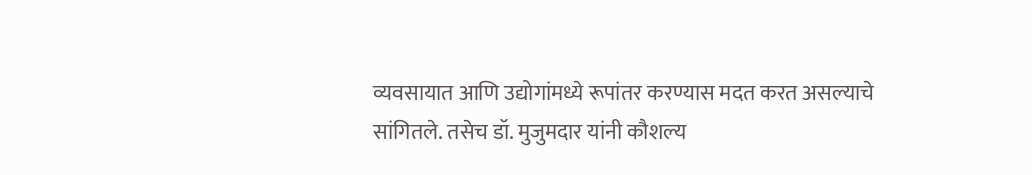व्यवसायात आणि उद्योगांमध्ये रूपांतर करण्यास मदत करत असल्याचे सांगितले. तसेच डॉ. मुजुमदार यांनी कौशल्य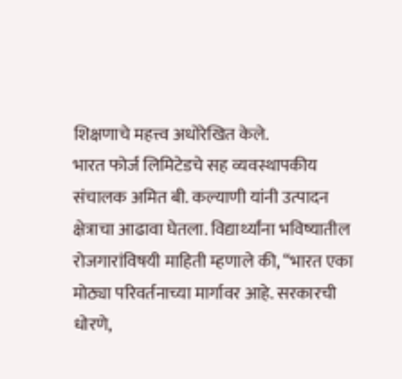शिक्षणाचे महत्त्व अधोरेखित केले.
भारत फोर्ज लिमिटेडचे सह व्यवस्थापकीय संचालक अमित बी. कल्याणी यांनी उत्पादन क्षेत्राचा आढावा घेतला. विद्यार्थ्यांना भविष्यातील रोजगारांविषयी माहिती म्हणाले की, “भारत एका मोठ्या परिवर्तनाच्या मार्गावर आहे. सरकारची धोरणे,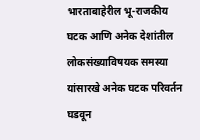भारताबाहेरील भू-राजकीय घटक आणि अनेक देशांतील लोकसंख्याविषयक समस्या यांसारखे अनेक घटक परिवर्तन घडवून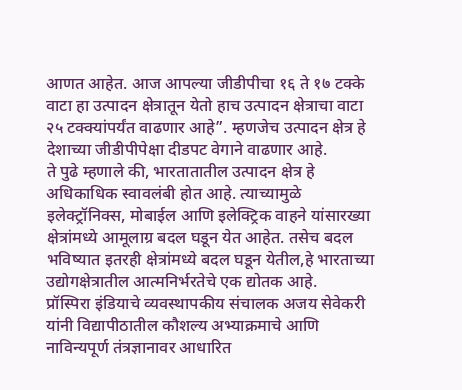आणत आहेत. आज आपल्या जीडीपीचा १६ ते १७ टक्के वाटा हा उत्पादन क्षेत्रातून येतो हाच उत्पादन क्षेत्राचा वाटा २५ टक्क्यांपर्यंत वाढणार आहे”. म्हणजेच उत्पादन क्षेत्र हे देशाच्या जीडीपीपेक्षा दीडपट वेगाने वाढणार आहे.
ते पुढे म्हणाले की, भारतातातील उत्पादन क्षेत्र हे अधिकाधिक स्वावलंबी होत आहे. त्याच्यामुळे इलेक्ट्रॉनिक्स, मोबाईल आणि इलेक्ट्रिक वाहने यांसारख्या क्षेत्रांमध्ये आमूलाग्र बदल घडून येत आहेत. तसेच बदल भविष्यात इतरही क्षेत्रांमध्ये बदल घडून येतील,हे भारताच्या उद्योगक्षेत्रातील आत्मनिर्भरतेचे एक द्योतक आहे.
प्रॉस्पिरा इंडियाचे व्यवस्थापकीय संचालक अजय सेवेकरी यांनी विद्यापीठातील कौशल्य अभ्याक्रमाचे आणि नाविन्यपूर्ण तंत्रज्ञानावर आधारित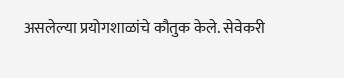असलेल्या प्रयोगशाळांचे कौतुक केले. सेवेकरी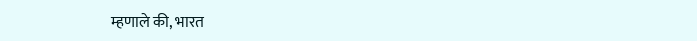म्हणाले की, भारत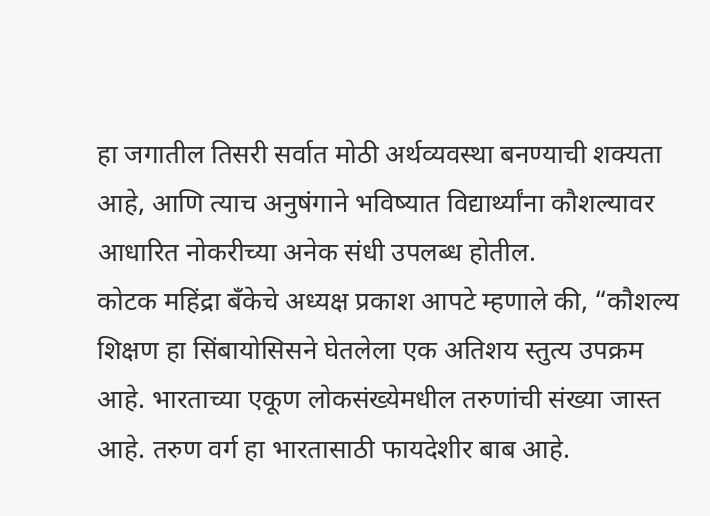हा जगातील तिसरी सर्वात मोठी अर्थव्यवस्था बनण्याची शक्यता आहे, आणि त्याच अनुषंगाने भविष्यात विद्यार्थ्यांना कौशल्यावर आधारित नोकरीच्या अनेक संधी उपलब्ध होतील.
कोटक महिंद्रा बँकेचे अध्यक्ष प्रकाश आपटे म्हणाले की, “कौशल्य शिक्षण हा सिंबायोसिसने घेतलेला एक अतिशय स्तुत्य उपक्रम आहे. भारताच्या एकूण लोकसंख्येमधील तरुणांची संख्या जास्त आहे. तरुण वर्ग हा भारतासाठी फायदेशीर बाब आहे.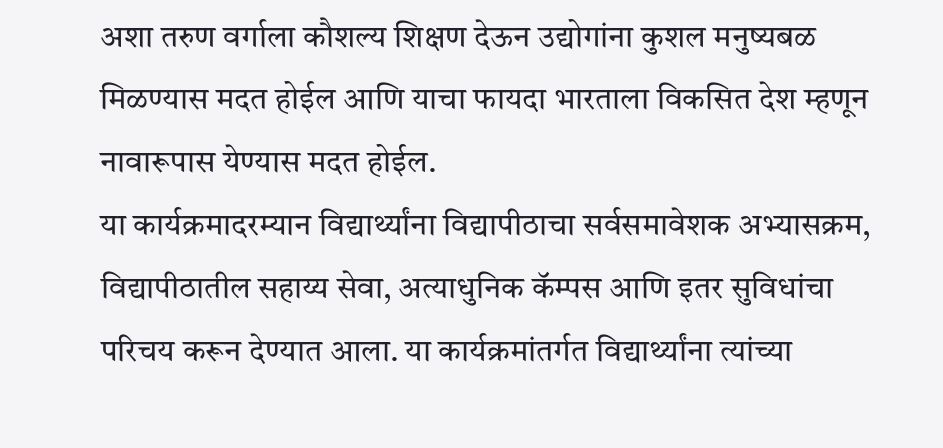अशा तरुण वर्गाला कौशल्य शिक्षण देऊन उद्योगांना कुशल मनुष्यबळ मिळण्यास मदत होईल आणि याचा फायदा भारताला विकसित देश म्हणून नावारूपास येण्यास मदत होईल.
या कार्यक्रमादरम्यान विद्यार्थ्यांना विद्यापीठाचा सर्वसमावेशक अभ्यासक्रम, विद्यापीठातील सहाय्य सेवा, अत्याधुनिक कॅम्पस आणि इतर सुविधांचा परिचय करून देण्यात आला. या कार्यक्रमांतर्गत विद्यार्थ्यांना त्यांच्या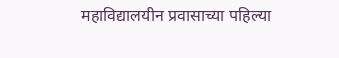महाविद्यालयीन प्रवासाच्या पहिल्या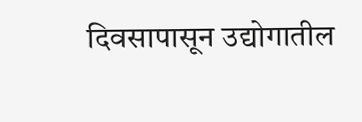दिवसापासून उद्योगातील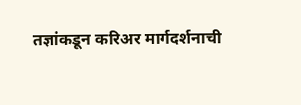तज्ञांकडून करिअर मार्गदर्शनाची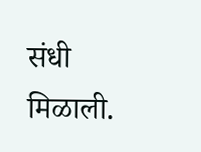संधी मिळाली.